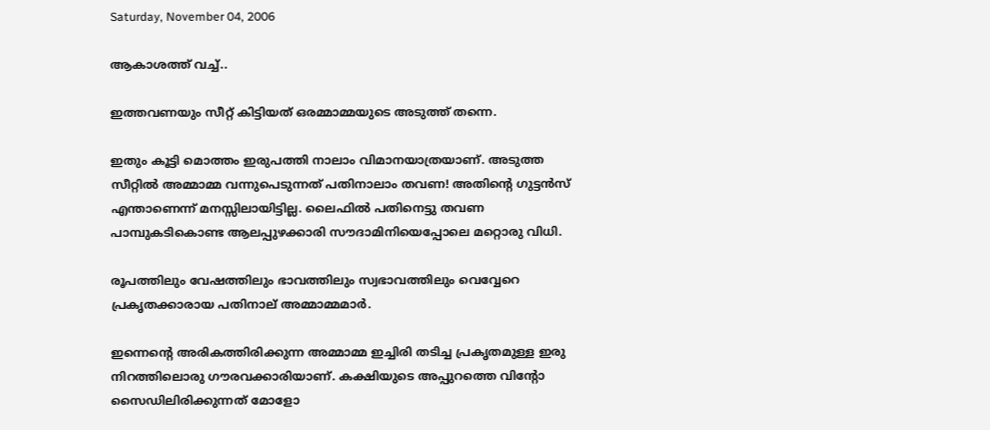Saturday, November 04, 2006

ആകാശത്ത് വച്ച്..

ഇത്തവണയും സീറ്റ്‌ കിട്ടിയത്‌ ഒരമ്മാമ്മയുടെ അടുത്ത്‌ തന്നെ.

ഇതും കൂട്ടി മൊത്തം ഇരുപത്തി നാലാം വിമാനയാത്രയാണ്‌. അടുത്ത സീറ്റില്‍ അമ്മാമ്മ വന്നുപെടുന്നത്‌ പതിനാലാം തവണ! അതിന്റെ ഗുട്ടന്‍സ്‌ എന്താണെന്ന് മനസ്സിലായിട്ടില്ല. ലൈഫില്‍ പതിനെട്ടു തവണ പാമ്പുകടികൊണ്ട ആലപ്പുഴക്കാരി സൗദാമിനിയെപ്പോലെ മറ്റൊരു വിധി.

രൂപത്തിലും വേഷത്തിലും ഭാവത്തിലും സ്വഭാവത്തിലും വെവ്വേറെ പ്രകൃതക്കാരായ പതിനാല് അമ്മാമ്മമാര്‍.

ഇന്നെന്റെ അരികത്തിരിക്കുന്ന അമ്മാമ്മ ഇച്ചിരി തടിച്ച പ്രകൃതമുള്ള ഇരു നിറത്തിലൊരു ഗൗരവക്കാരിയാണ്‌. കക്ഷിയുടെ അപ്പുറത്തെ വിന്റോ സൈഡിലിരിക്കുന്നത്‌ മോളോ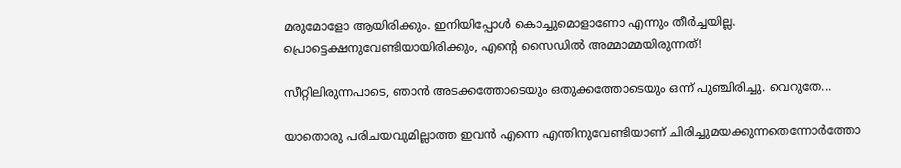മരുമോളോ ആയിരിക്കും. ഇനിയിപ്പോള്‍ കൊച്ചുമൊളാണോ എന്നും തീര്‍ച്ചയില്ല. പ്രൊട്ടെക്ഷനുവേണ്ടിയായിരിക്കും, എന്റെ സൈഡില്‍ അമ്മാമ്മയിരുന്നത്‌!

സീറ്റിലിരുന്നപാടെ, ഞാന്‍ അടക്കത്തോടെയും ഒതുക്കത്തോടെയും ഒന്ന് പുഞ്ചിരിച്ചു. വെറുതേ...

യാതൊരു പരിചയവുമില്ലാത്ത ഇവന്‍ എന്നെ എന്തിനുവേണ്ടിയാണ്‌ ചിരിച്ചുമയക്കുന്നതെന്നോര്‍ത്തോ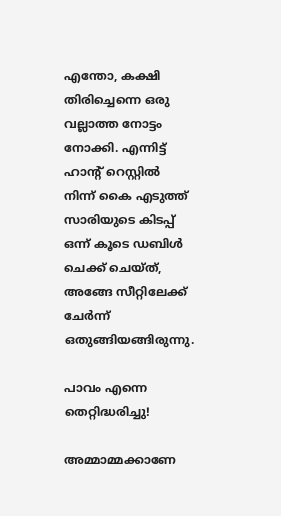എന്തോ, കക്ഷി തിരിച്ചെന്നെ ഒരു വല്ലാത്ത നോട്ടം നോക്കി. എന്നിട്ട്‌ ഹാന്റ്‌ റെസ്റ്റില്‍ നിന്ന് കൈ എടുത്ത്‌ സാരിയുടെ കിടപ്പ്‌ ഒന്ന് കൂടെ ഡബിള്‍ ചെക്ക്‌ ചെയ്ത്‌, അങ്ങേ സീറ്റിലേക്ക്‌ ചേര്‍ന്ന് ഒതുങ്ങിയങ്ങിരുന്നു.

പാവം എന്നെ തെറ്റിദ്ധരിച്ചു!

അമ്മാമ്മക്കാണേ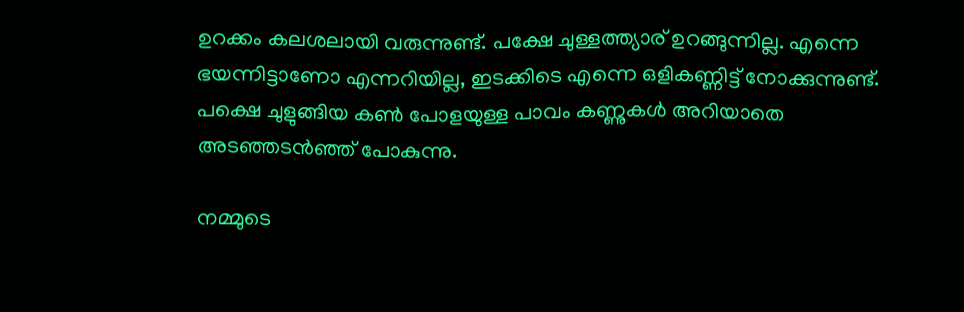ഉറക്കം കലശലായി വരുന്നുണ്ട്‌. പക്ഷേ ചുള്ളത്ത്യാര്‌ ഉറങ്ങുന്നില്ല. എന്നെ ഭയന്നിട്ടാണോ എന്നറിയില്ല, ഇടക്കിടെ എന്നെ ഒളികണ്ണിട്ട്‌ നോക്കുന്നുണ്ട്‌. പക്ഷെ ചുളുങ്ങിയ കണ്‍ പോളയുള്ള പാവം കണ്ണുകള്‍ അറിയാതെ അടഞ്ഞടന്‍ഞ്ഞ്‌ പോകുന്നു.

നമ്മുടെ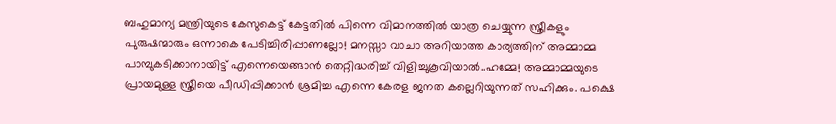ബഹുമാന്യ മന്ത്രിയുടെ കേസുകെട്ട്‌ കേട്ടതില്‍ പിന്നെ വിമാനത്തില്‍ യാത്ര ചെയ്യുന്ന സ്ത്രീകളും പുരുഷന്മാരും ഒന്നാകെ പേടിച്ചിരിപ്പാണല്ലോ! മനസ്സാ വാചാ അറിയാത്ത കാര്യത്തിന്‌ അമ്മാമ്മ പാമ്പുകടിക്കാനായിട്ട് എന്നെയെങ്ങാന്‍ തെറ്റിദ്ധരിച്ച്‌ വിളിച്ചുകൂവിയാല്‍..ഹമ്മേ! അമ്മാമ്മയുടെ പ്രായമുള്ള സ്ത്രീയെ പീഡിപ്പിക്കാന്‍ ശ്രമിച്ച എന്നെ കേരള ജനത കല്ലെറിയുന്നത് സഹിക്കും. പക്ഷെ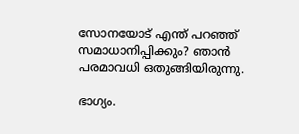സോനയോട് എന്ത് പറഞ്ഞ് സമാധാനിപ്പിക്കും? ഞാന്‍ പരമാവധി ഒതുങ്ങിയിരുന്നു.

ഭാഗ്യം.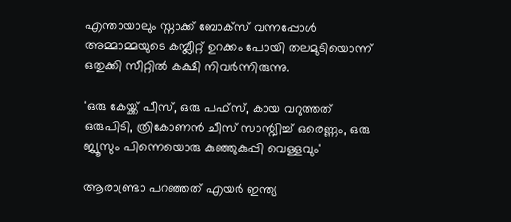എന്തായാലും സ്നാക്ക്‌ ബോക്സ്‌ വന്നപ്പോള്‍ അമ്മാമ്മയുടെ കമ്പ്ലീറ്റ്‌ ഉറക്കം പോയി തലമുടിയൊന്ന് ഒതുക്കി സീറ്റില്‍ കക്ഷി നിവര്‍ന്നിരുന്നു.

'ഒരു കേയ്ക്ക്‌ പീസ്‌, ഒരു പഫ്സ്‌, കായ വറുത്തത്‌ ഒരുപിടി, ത്രികോണന്‍ ചീസ്‌ സാന്റ്വിച്ച്‌ ഒരെണ്ണം, ഒരു ജ്യൂസും പിന്നെയൊരു കുഞ്ഞുകുപ്പി വെള്ളവും'

ആരാണ്ട്രാ പറഞ്ഞത്‌ എയര്‍ ഇന്ത്യ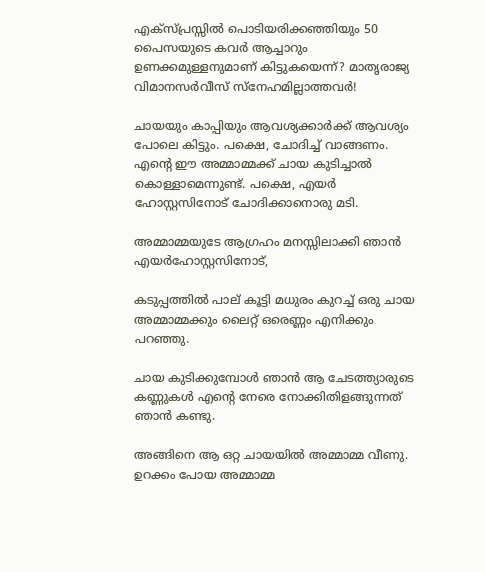എക്സ്‌പ്രസ്സില്‍ പൊടിയരിക്കഞ്ഞിയും 50 പൈസയുടെ കവര്‍ ആച്ചാറും ഉണക്കമുള്ളനുമാണ്‌ കിട്ടുകയെന്ന്‌? മാതൃരാജ്യ വിമാനസര്‍വീസ്‌ സ്‌നേഹമില്ലാത്തവര്‍!

ചായയും കാപ്പിയും ആവശ്യക്കാര്‍ക്ക്‌ ആവശ്യം പോലെ കിട്ടും. പക്ഷെ, ചോദിച്ച്‌ വാങ്ങണം. എന്റെ ഈ അമ്മാമ്മക്ക്‌ ചായ കുടിച്ചാല്‍ കൊള്ളാമെന്നുണ്ട്‌. പക്ഷെ, എയര്‍ ഹോസ്റ്റസിനോട്‌ ചോദിക്കാനൊരു മടി.

അമ്മാമ്മയുടേ ആഗ്രഹം മനസ്സിലാക്കി ഞാന്‍ എയര്‍ഹോസ്റ്റസിനോട്‌,

കടുപ്പത്തില്‍ പാല്‌ കൂട്ടി മധുരം കുറച്ച്‌ ഒരു ചായ അമ്മാമ്മക്കും ലൈറ്റ്‌ ഒരെണ്ണം എനിക്കും പറഞ്ഞു.

ചായ കുടിക്കുമ്പോള്‍ ഞാന്‍ ആ ചേടത്ത്യാരുടെ കണ്ണുകള്‍ എന്റെ നേരെ നോക്കിതിളങ്ങുന്നത്‌ ഞാന്‍ കണ്ടു.

അങ്ങിനെ ആ ഒറ്റ ചായയില്‍ അമ്മാമ്മ വീണു. ഉറക്കം പോയ അമ്മാമ്മ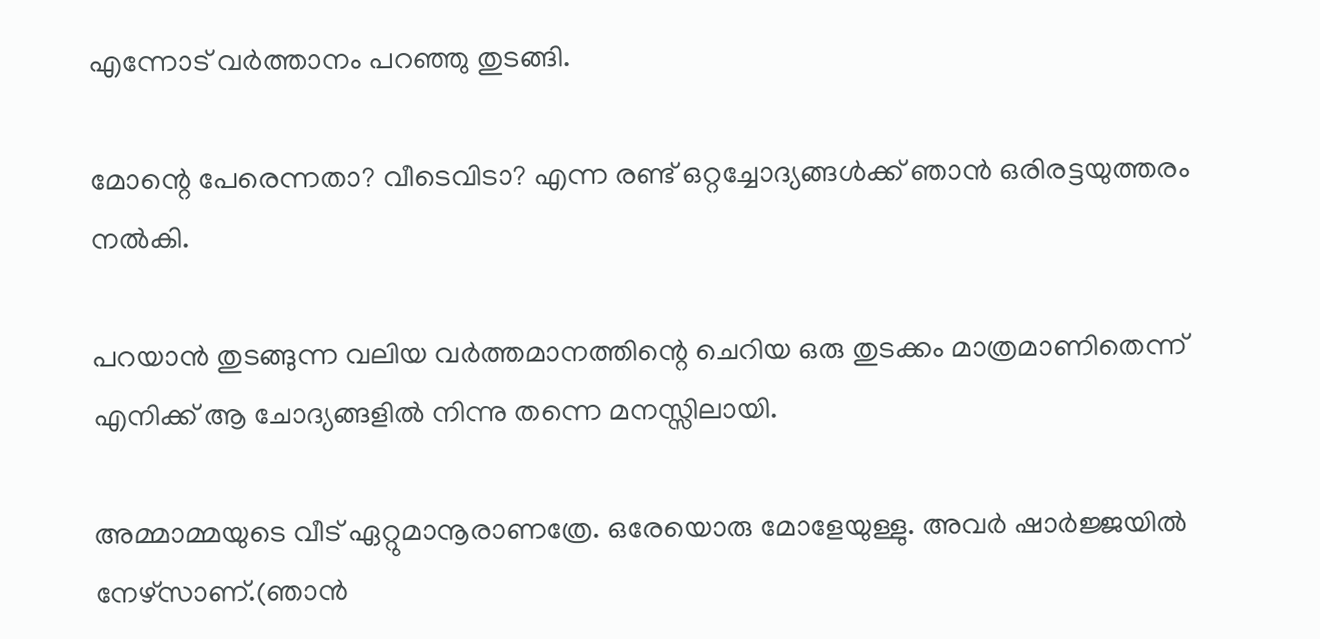എന്നോട്‌ വര്‍ത്താനം പറഞ്ഞു തുടങ്ങി.

മോന്റെ പേരെന്നതാ? വീടെവിടാ? എന്ന രണ്ട്‌ ഒറ്റച്ചോദ്യങ്ങള്‍ക്ക്‌ ഞാന്‍ ഒരിരട്ടയുത്തരം നല്‍കി.

പറയാന്‍ തുടങ്ങുന്ന വലിയ വര്‍ത്തമാനത്തിന്റെ ചെറിയ ഒരു തുടക്കം മാത്രമാണിതെന്ന് എനിക്ക്‌ ആ ചോദ്യങ്ങളില്‍ നിന്നു തന്നെ മനസ്സിലായി.

അമ്മാമ്മയുടെ വീട്‌ ഏറ്റുമാനൂരാണത്രേ. ഒരേയൊരു മോളേയുള്ളു. അവര്‍ ഷാര്‍ജ്ജയില്‍ നേഴ്സാണ്‌.(ഞാന്‍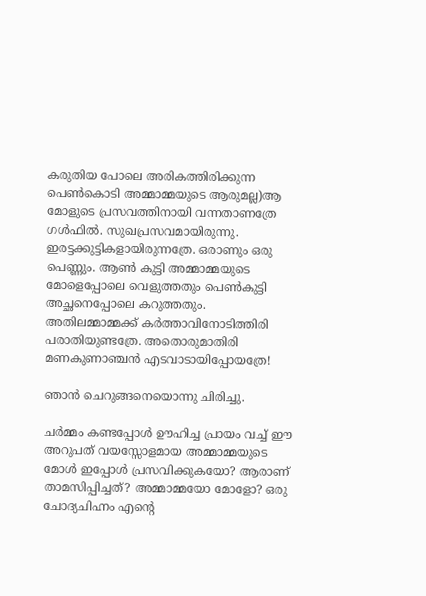കരുതിയ പോലെ അരികത്തിരിക്കുന്ന പെണ്‍കൊടി അമ്മാമ്മയുടെ ആരുമല്ല)ആ മോളുടെ പ്രസവത്തിനായി വന്നതാണത്രേ ഗള്‍ഫില്‍. സുഖപ്രസവമായിരുന്നു. ഇരട്ടക്കുട്ടികളായിരുന്നത്രേ. ഒരാണും ഒരു പെണ്ണും. ആണ്‍ കുട്ടി അമ്മാമ്മയുടെ മോളെപ്പോലെ വെളുത്തതും പെണ്‍കുട്ടി അച്ഛനെപ്പോലെ കറുത്തതും. അതിലമ്മാമ്മക്ക്‌ കര്‍ത്താവിനോടിത്തിരി പരാതിയുണ്ടത്രേ. അതൊരുമാതിരി മണകുണാഞ്ചന്‍ എടവാടായിപ്പോയത്രേ!

ഞാന്‍ ചെറുങ്ങനെയൊന്നു ചിരിച്ചു.

ചര്‍മ്മം കണ്ടപ്പോള്‍ ഊഹിച്ച പ്രായം വച്ച് ഈ അറുപത്‌ വയസ്സോളമായ അമ്മാമ്മയുടെ മോള്‍ ഇപ്പോള്‍ പ്രസവിക്കുകയോ? ആരാണ്‌ താമസിപ്പിച്ചത്‌? അമ്മാമ്മയോ മോളോ? ഒരു ചോദ്യചിഹ്നം എന്റെ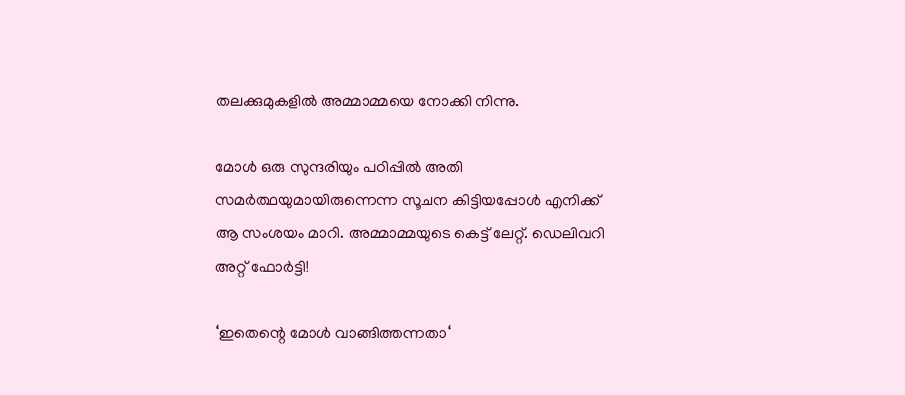തലക്കുമുകളില്‍ അമ്മാമ്മയെ നോക്കി നിന്നു.

മോള്‍ ഒരു സുന്ദരിയും പഠിപ്പില്‍ അതി സമര്‍ത്ഥയുമായിരുന്നെന്ന സൂചന കിട്ടിയപ്പോള്‍ എനിക്ക്‌ ആ സംശയം മാറി. അമ്മാമ്മയുടെ കെട്ട്‌ ലേറ്റ്‌. ഡെലിവറി അറ്റ്‌ ഫോര്‍ട്ടി!

‘ഇതെന്റെ മോള്‍ വാങ്ങിത്തന്നതാ‘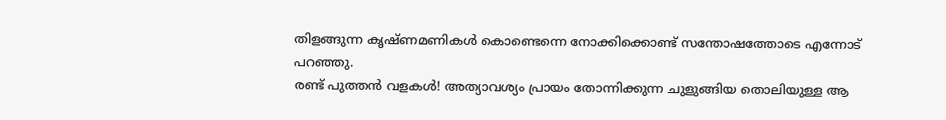തിളങ്ങുന്ന കൃഷ്ണമണികള്‍ കൊണ്ടെന്നെ നോക്കിക്കൊണ്ട്‌ സന്തോഷത്തോടെ എന്നോട്‌ പറഞ്ഞു.
രണ്ട്‌ പുത്തന്‍ വളകള്‍! അത്യാവശ്യം പ്രായം തോന്നിക്കുന്ന ചുളുങ്ങിയ തൊലിയുള്ള ആ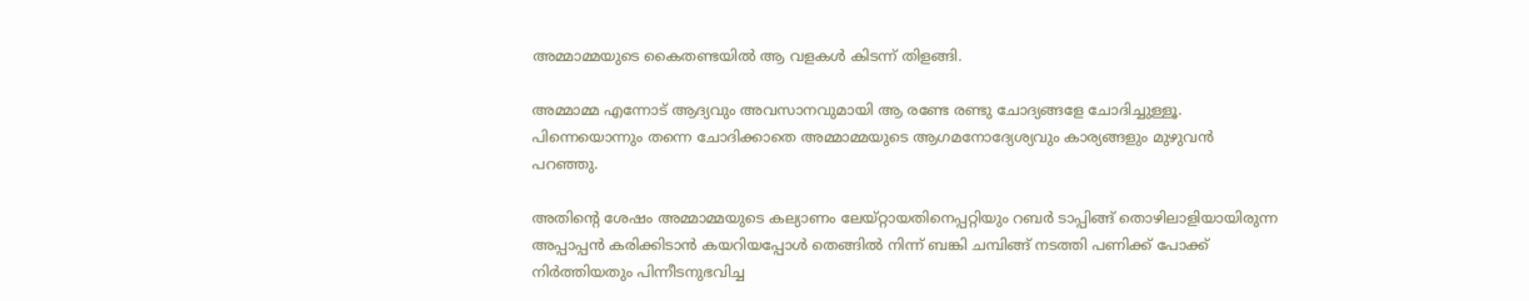അമ്മാമ്മയുടെ കൈതണ്ടയില്‍ ആ വളകള്‍ കിടന്ന് തിളങ്ങി.

അമ്മാമ്മ എന്നോട്‌ ആദ്യവും അവസാനവുമായി ആ രണ്ടേ രണ്ടു ചോദ്യങ്ങളേ ചോദിച്ചുള്ളൂ. പിന്നെയൊന്നും തന്നെ ചോദിക്കാതെ അമ്മാമ്മയുടെ ആഗമനോദ്യേശ്യവും കാര്യങ്ങളും മുഴുവന്‍ പറഞ്ഞു.

അതിന്റെ ശേഷം അമ്മാമ്മയുടെ കല്യാണം ലേയ്റ്റായതിനെപ്പറ്റിയും റബര്‍ ടാപ്പിങ്ങ് തൊഴിലാളിയായിരുന്ന അപ്പാപ്പന്‍ കരിക്കിടാന്‍ കയറിയപ്പോള്‍ തെങ്ങില്‍ നിന്ന് ബങ്കി ചമ്പിങ്ങ്‌ നടത്തി പണിക്ക്‌ പോക്ക്‌ നിര്‍ത്തിയതും പിന്നീടനുഭവിച്ച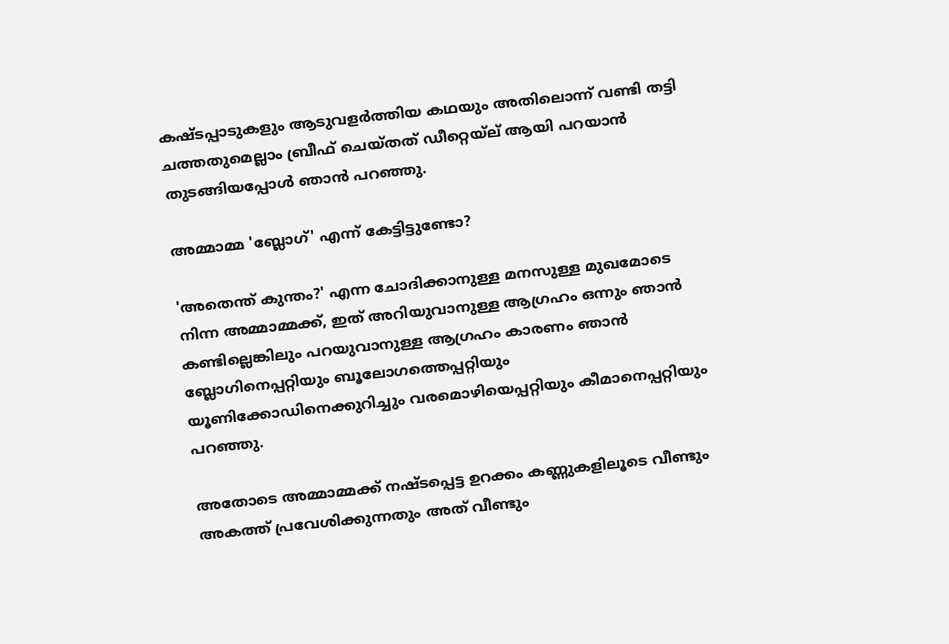കഷ്ടപ്പാടുകളും ആടുവളര്‍ത്തിയ കഥയും അതിലൊന്ന് വണ്ടി തട്ടി ചത്തതുമെല്ലാം ബ്രീഫ്‌ ചെയ്തത്‌ ഡീറ്റെയ്‌ല്‌ ആയി പറയാന്‍ തുടങ്ങിയപ്പോള്‍ ഞാന്‍ പറഞ്ഞു.

അമ്മാമ്മ 'ബ്ലോഗ്‌' എന്ന് കേട്ടിട്ടുണ്ടോ?

'അതെന്ത്‌ കുന്തം?' എന്ന ചോദിക്കാനുള്ള മനസുള്ള മുഖമോടെ നിന്ന അമ്മാമ്മക്ക്, ഇത് അറിയുവാനുള്ള ആഗ്രഹം ഒന്നും ഞാന്‍ കണ്ടില്ലെങ്കിലും പറയുവാനുള്ള ആഗ്രഹം കാരണം ഞാന്‍ ബ്ലോഗിനെപ്പറ്റിയും ബൂലോഗത്തെപ്പറ്റിയും യൂണിക്കോഡിനെക്കുറിച്ചും വരമൊഴിയെപ്പറ്റിയും കീമാനെപ്പറ്റിയും പറഞ്ഞു.

അതോടെ അമ്മാമ്മക്ക്‌ നഷ്ടപ്പെട്ട ഉറക്കം കണ്ണുകളിലൂടെ വീണ്ടും അകത്ത്‌ പ്രവേശിക്കുന്നതും അത്‌ വീണ്ടും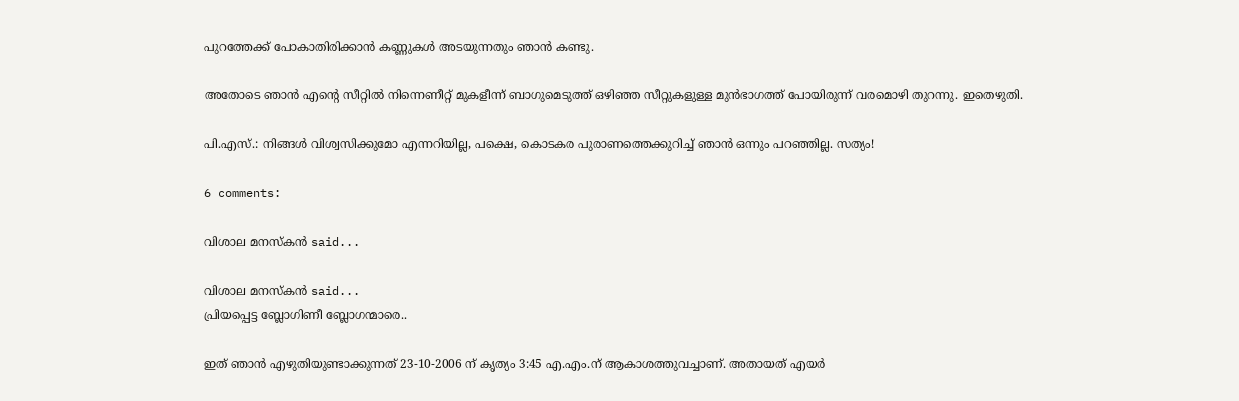പുറത്തേക്ക്‌ പോകാതിരിക്കാന്‍ കണ്ണുകള്‍ അടയുന്നതും ഞാന്‍ കണ്ടു.

അതോടെ ഞാന്‍ എന്റെ സീറ്റില്‍ നിന്നെണീറ്റ് മുകളീന്ന് ബാഗുമെടുത്ത് ഒഴിഞ്ഞ സീറ്റുകളുള്ള മുന്‍ഭാഗത്ത് പോയിരുന്ന് വരമൊഴി തുറന്നു. ഇതെഴുതി.

പി.എസ്.: നിങ്ങള്‍ വിശ്വസിക്കുമോ എന്നറിയില്ല, പക്ഷെ, കൊടകര പുരാണത്തെക്കുറിച്ച്‌ ഞാന്‍ ഒന്നും പറഞ്ഞില്ല. സത്യം!

6 comments:

വിശാല മനസ്കന്‍ said...

വിശാല മനസ്കന്‍ said...
പ്രിയപ്പെട്ട ബ്ലോഗിണീ ബ്ലോഗന്മാരെ..

ഇത്‌ ഞാന്‍ എഴുതിയുണ്ടാക്കുന്നത്‌ 23-10-2006 ന്‌ കൃത്യം 3:45 എ.എം.ന്‌ ആകാശത്തുവച്ചാണ്‌. അതായത്‌ എയര്‍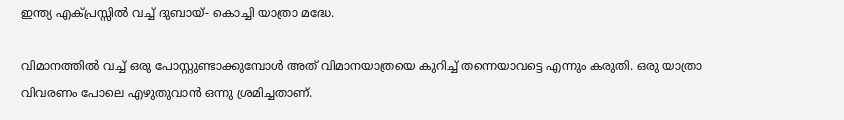ഇന്ത്യ എക്പ്രസ്സില്‍ വച്ച്‌ ദുബായ്- കൊച്ചി യാത്രാ മദ്ധേ.

വിമാനത്തില്‍ വച്ച് ഒരു പോസ്റ്റുണ്ടാക്കുമ്പോള്‍ അത് വിമാനയാത്രയെ കുറിച്ച് തന്നെയാവട്ടെ എന്നും കരുതി. ഒരു യാത്രാ വിവരണം പോലെ എഴുതുവാന്‍ ഒന്നു ശ്രമിച്ചതാണ്.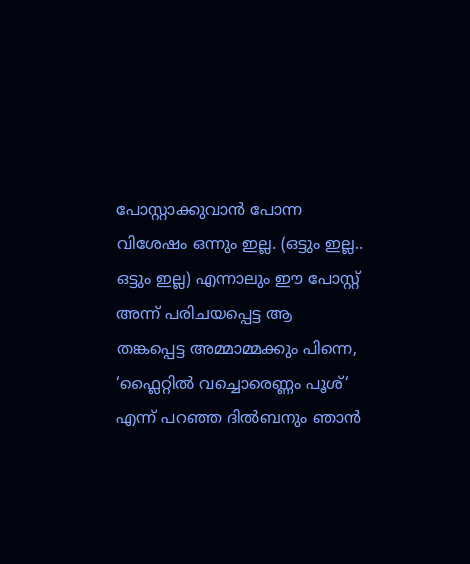പോസ്റ്റാക്കുവാന്‍ പോന്ന വിശേഷം ഒന്നും ഇല്ല. (ഒട്ടും ഇല്ല.. ഒട്ടും ഇല്ല) എന്നാലും ഈ പോസ്റ്റ് അന്ന് പരിചയപ്പെട്ട ആ തങ്കപ്പെട്ട അമ്മാമ്മക്കും പിന്നെ, ‘ഫ്ലൈറ്റില്‍ വച്ചൊരെണ്ണം പൂശ്‘ എന്ന് പറഞ്ഞ ദില്‍ബനും ഞാന്‍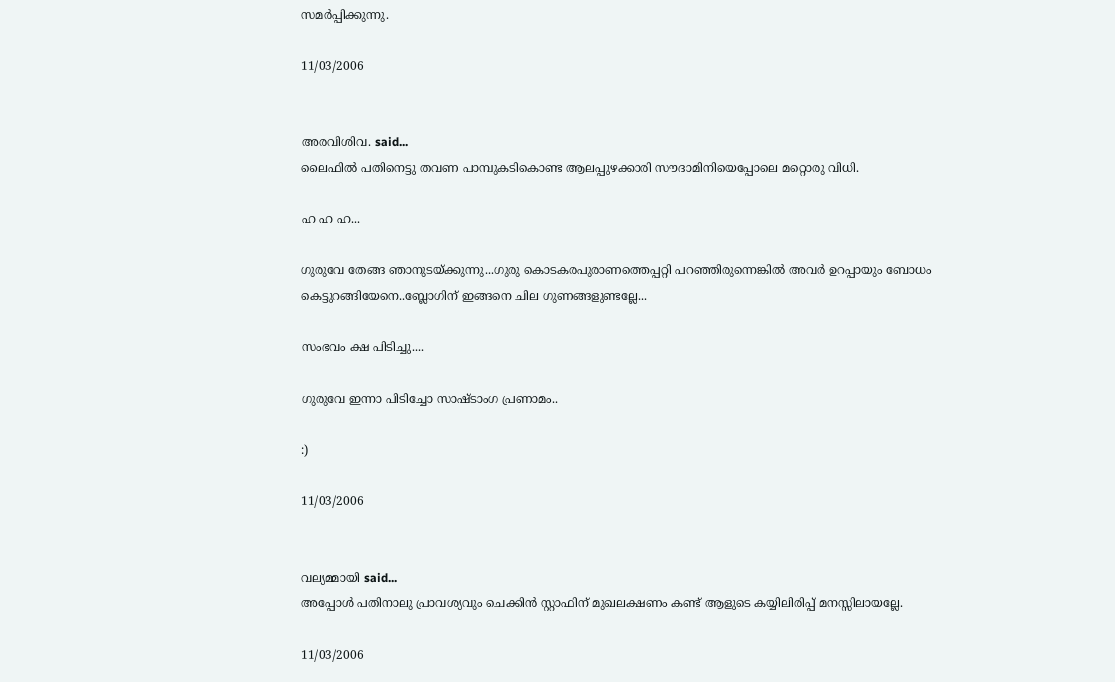സമര്‍പ്പിക്കുന്നു.

11/03/2006


അരവിശിവ. said...
ലൈഫില്‍ പതിനെട്ടു തവണ പാമ്പുകടികൊണ്ട ആലപ്പുഴക്കാരി സൗദാമിനിയെപ്പോലെ മറ്റൊരു വിധി.

ഹ ഹ ഹ...

ഗുരുവേ തേങ്ങ ഞാനുടയ്ക്കുന്നു...ഗുരു കൊടകരപുരാണത്തെപ്പറ്റി പറഞ്ഞിരുന്നെങ്കില്‍ അവര്‍ ഉറപ്പായും ബോധം കെട്ടുറങ്ങിയേനെ..ബ്ലോഗിന് ഇങ്ങനെ ചില ഗുണങ്ങളുണ്ടല്ലേ...

സംഭവം ക്ഷ പിടിച്ചു....

ഗുരുവേ ഇന്നാ പിടിച്ചോ സാഷ്ടാംഗ പ്രണാമം..

:)

11/03/2006


വല്യമ്മായി said...
അപ്പോള്‍ പതിനാലു പ്രാവശ്യവും ചെക്കിന്‍ സ്റ്റാഫിന്‌ മുഖലക്ഷണം കണ്ട് ആളുടെ കയ്യിലിരിപ്പ് മനസ്സിലായല്ലേ.

11/03/2006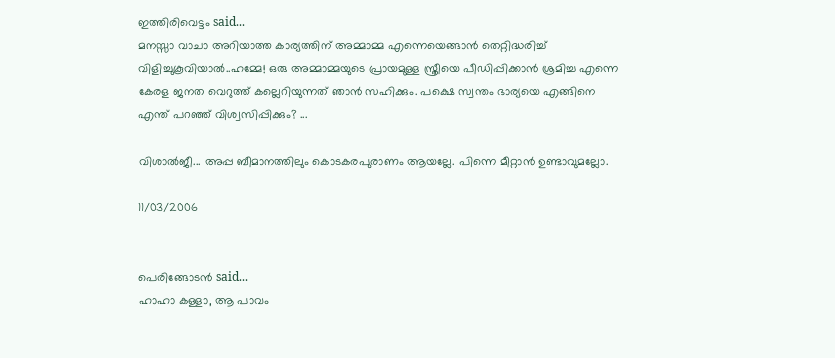ഇത്തിരിവെട്ടം said...
മനസ്സാ വാചാ അറിയാത്ത കാര്യത്തിന്‌ അമ്മാമ്മ എന്നെയെങ്ങാന്‍ തെറ്റിദ്ധരിച്ച്‌ വിളിച്ചുകൂവിയാല്‍..ഹമ്മേ! ഒരു അമ്മാമ്മയുടെ പ്രായമുള്ള സ്ത്രീയെ പീഡിപ്പിക്കാന്‍ ശ്രമിച്ച എന്നെ കേരള ജനത വെറുത്ത് കല്ലെറിയുന്നത് ഞാന്‍ സഹിക്കും. പക്ഷെ സ്വന്തം ഭാര്യയെ എങ്ങിനെ എന്ത് പറഞ്ഞ് വിശ്വസിപ്പിക്കും? ...

വിശാല്‍ജീ... അപ്പ ബീമാനത്തിലും കൊടകരപുരാണം ആയല്ലേ. പിന്നെ മീറ്റാന്‍ ഉണ്ടാവുമല്ലോ.

11/03/2006


പെരിങ്ങോടന്‍ said...
ഹാഹാ കള്ളാ, ആ പാവം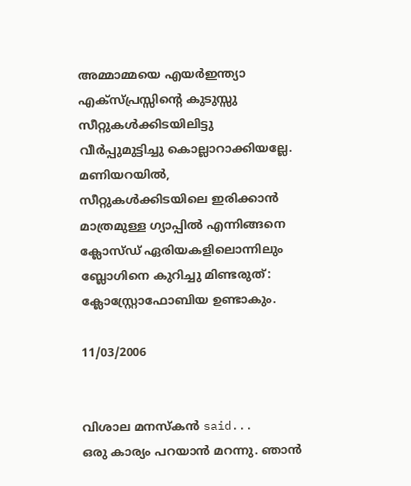അമ്മാമ്മയെ എയര്‍ഇന്ത്യാ എക്സ്പ്രസ്സിന്റെ കുടുസ്സു സീറ്റുകള്‍ക്കിടയിലിട്ടു വീര്‍പ്പുമുട്ടിച്ചു കൊല്ലാറാക്കിയല്ലേ. മണിയറയില്‍, സീറ്റുകള്‍ക്കിടയിലെ ഇരിക്കാന്‍ മാത്രമുള്ള ഗ്യാപ്പില്‍ എന്നിങ്ങനെ ക്ലോസ്ഡ് ഏരിയകളിലൊന്നിലും ബ്ലോഗിനെ കുറിച്ചു മിണ്ടരുത്: ക്ലോസ്റ്റ്രോഫോബിയ ഉണ്ടാകും.

11/03/2006


വിശാല മനസ്കന്‍ said...
ഒരു കാര്യം പറയാന്‍ മറന്നു. ഞാന്‍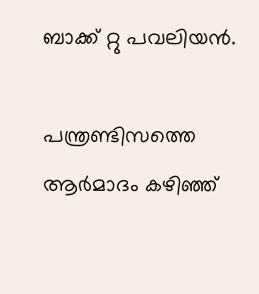ബാക്ക് റ്റു പവലിയന്‍.

പന്ത്രണ്ടിസത്തെ ആര്‍മാദം കഴിഞ്ഞ്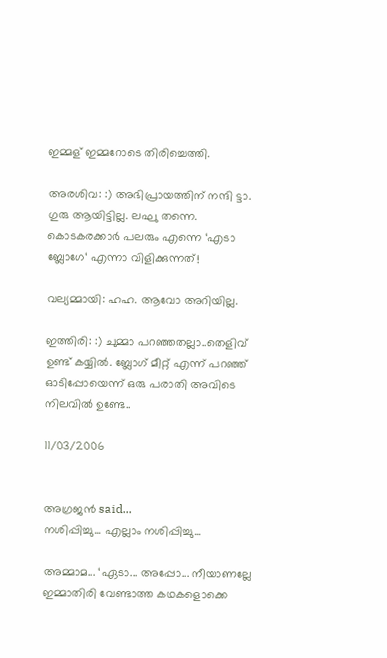ഇമ്മള് ഇമ്മറോടെ തിരിച്ചെത്തി.

അരശിവ: :) അഭിപ്രായത്തിന് നന്ദി ട്ടാ. ഗുരു ആയിട്ടില്ല. ലഘു തന്നെ. കൊടകരക്കാര്‍ പലരും എന്നെ ‘എടാ ബ്ലോഗേ‘ എന്നാ വിളിക്കുന്നത്!

വല്യമ്മായി: ഹഹ. ആവോ അറിയില്ല.

ഇത്തിരി: :) ചുമ്മാ പറഞ്ഞതല്ലാ..തെളിവ് ഉണ്ട് കയ്യില്‍. ബ്ലോഗ് മീറ്റ് എന്ന് പറഞ്ഞ് ഓടിപ്പോയെന്ന് ഒരു പരാതി അവിടെ നിലവില്‍ ഉണ്ടേ..

11/03/2006


അഗ്രജന്‍ said...
നശിപ്പിച്ചു... എല്ലാം നശിപ്പിച്ചു...

അമ്മാമ... ‘ഏടാ... അപ്പോ... നീയാണല്ലേ ഇമ്മാതിരി വേണ്ടാത്ത കഥകളൊക്കെ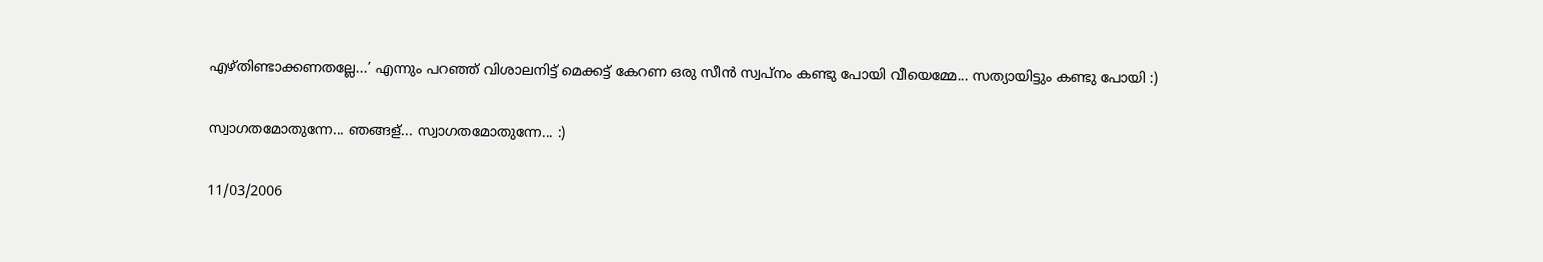എഴ്തിണ്ടാക്കണതല്ലേ...’ എന്നും പറഞ്ഞ് വിശാലനിട്ട് മെക്കട്ട് കേറണ ഒരു സീന്‍ സ്വപ്നം കണ്ടു പോയി വീയെമ്മേ... സത്യായിട്ടും കണ്ടു പോയി :)

സ്വാഗതമോതുന്നേ... ഞങ്ങള്... സ്വാഗതമോതുന്നേ... :)

11/03/2006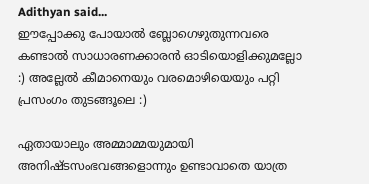Adithyan said...
ഈപ്പോക്കു പോയാല്‍ ബ്ലോഗെഴുതുന്നവരെ കണ്ടാല്‍ സാധാരണക്കാരന്‍ ഓടിയൊളിക്കുമല്ലോ :) അല്ലേല്‍ കീമാനെയും വരമൊഴിയെയും പറ്റി പ്രസംഗം തുടങ്ങൂലെ :)

ഏതായാലും അമ്മാമ്മയുമായി അനിഷ്ടസംഭവങ്ങളൊന്നും ഉണ്ടാവാതെ യാത്ര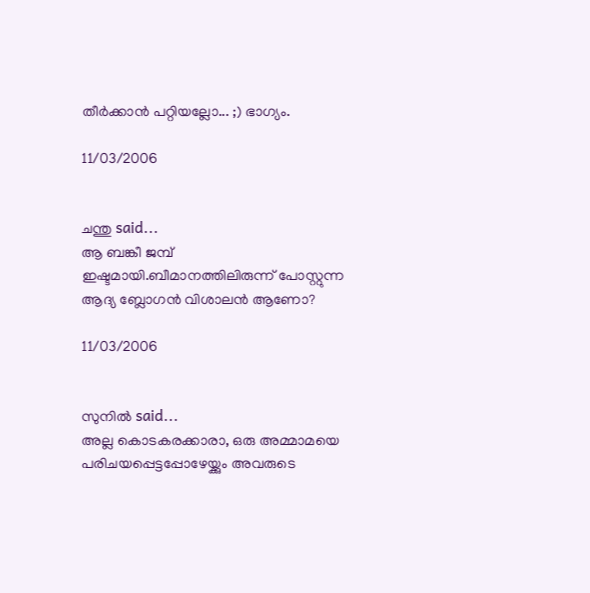തീര്‍ക്കാന്‍ പറ്റിയല്ലോ... ;) ഭാഗ്യം.

11/03/2006


ചന്തു said...
ആ ബങ്കീ ജമ്പ് ഇഷ്ടമായി.ബീമാനത്തിലിരുന്ന് പോസ്റ്റുന്ന ആദ്യ ബ്ലോഗന്‍ വിശാലന്‍ ആണോ?

11/03/2006


സുനില്‍ said...
അല്ല കൊടകരക്കാരാ, ഒരു അമ്മാമയെ പരിചയപ്പെട്ടപ്പോഴേയ്ക്കും അവരുടെ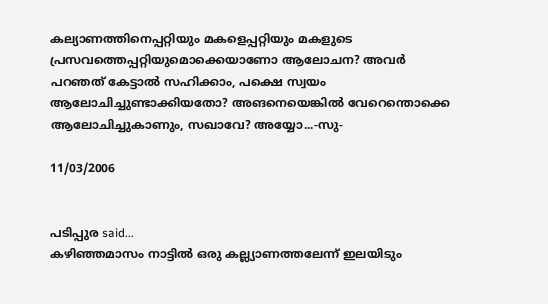കല്യാണത്തിനെപ്പറ്റിയും മകളെപ്പറ്റിയും മകളുടെ പ്രസവത്തെപ്പറ്റിയുമൊക്കെയാണോ ആലോചന? അവര്‍ പറഞത്‌ കേട്ടാല്‍ സഹിക്കാം, പക്ഷെ സ്വയം ആലോചിച്ചുണ്ടാക്കിയതോ? അങനെയെങ്കില്‍ വേറെന്തൊക്കെ ആലോചിച്ചുകാണും, സഖാവേ? അയ്യോ...-സു-

11/03/2006


പടിപ്പുര said...
കഴിഞ്ഞമാസം നാട്ടില്‍ ഒരു കല്ല്യാണത്തലേന്ന് ഇലയിടും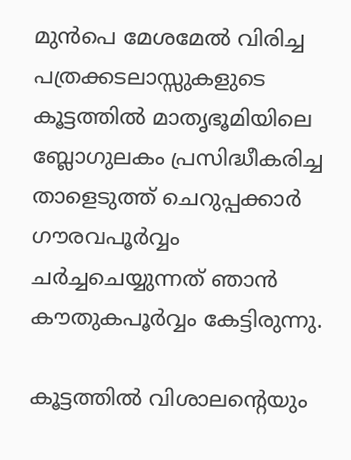മുന്‍പെ മേശമേല്‍ വിരിച്ച പത്രക്കടലാസ്സുകളുടെ കൂട്ടത്തില്‍ മാതൃഭൂമിയിലെ ബ്ലോഗുലകം പ്രസിദ്ധീകരിച്ച താളെടുത്ത്‌ ചെറുപ്പക്കാര്‍ ഗൗരവപൂര്‍വ്വം ചര്‍ച്ചചെയ്യുന്നത്‌ ഞാന്‍ കൗതുകപൂര്‍വ്വം കേട്ടിരുന്നു.

കൂട്ടത്തില്‍ വിശാലന്റെയും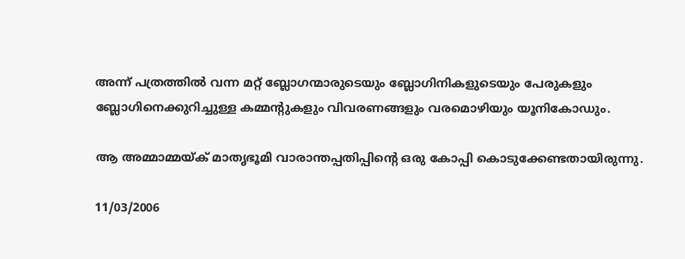അന്ന് പത്രത്തില്‍ വന്ന മറ്റ്‌ ബ്ലോഗന്മാരുടെയും ബ്ലോഗിനികളുടെയും പേരുകളും ബ്ലോഗിനെക്കുറിച്ചുള്ള കമ്മന്റുകളും വിവരണങ്ങളും വരമൊഴിയും യൂനികോഡും.

ആ അമ്മാമ്മയ്ക്‌ മാതൃഭൂമി വാരാന്തപ്പതിപ്പിന്റെ ഒരു കോപ്പി കൊടുക്കേണ്ടതായിരുന്നു.

11/03/2006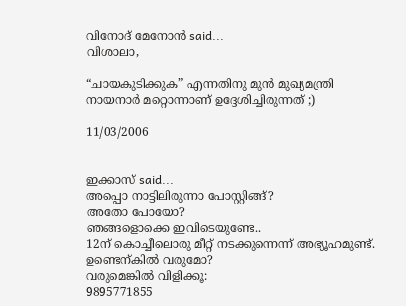വിനോദ്‌ മേനോന്‍ said...
വിശാലാ,

“ചായകുടിക്കുക” എന്നതിനു മുന്‍ മുഖ്യമന്ത്രി നായനാര്‍ മറ്റൊന്നാണ് ഉദ്ദേശിച്ചിരുന്നത് ;)

11/03/2006


ഇക്കാസ് said...
അപ്പൊ നാട്ടിലിരുന്നാ പോസ്റ്റിങ്ങ്?
അതോ പോയോ?
ഞങ്ങളൊക്കെ ഇവിടെയുണ്ടേ..
12ന് കൊച്ചീലൊരു മീറ്റ് നടക്കുന്നെന്ന് അഭ്യൂഹമുണ്ട്. ഉണ്ടെന്കില്‍ വരുമോ?
വരുമെങ്കില്‍ വിളിക്കൂ:
9895771855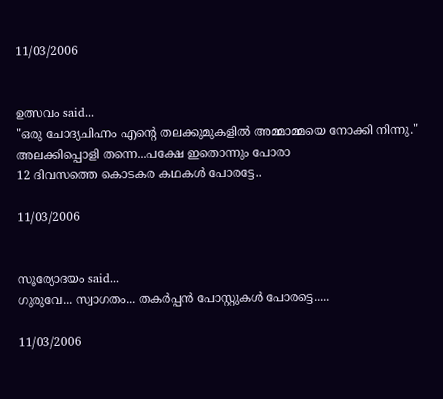11/03/2006


ഉത്സവം said...
"ഒരു ചോദ്യചിഹ്നം എന്റെ തലക്കുമുകളില്‍ അമ്മാമ്മയെ നോക്കി നിന്നു."
അലക്കിപ്പൊളി തന്നെ...പക്ഷേ ഇതൊന്നും പോരാ
12 ദിവസത്തെ കൊടകര കഥകള്‍ പോരട്ടേ..

11/03/2006


സൂര്യോദയം said...
ഗുരുവേ... സ്വാഗതം... തകര്‍പ്പന്‍ പോസ്റ്റുകള്‍ പോരട്ടെ.....

11/03/2006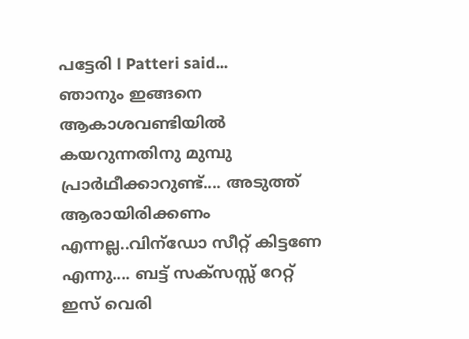പട്ടേരി l Patteri said...
ഞാനും ഇങ്ങനെ ആകാശവണ്ടിയില്‍ കയറുന്നതിനു മുമ്പു പ്രാര്‍ഥീക്കാറുണ്ട്.... അടുത്ത് ആരായിരിക്കണം എന്നല്ല..വിന്ഡോ സീറ്റ് കിട്ടണേ എന്നു.... ബട്ട് സക്സസ്സ് റേറ്റ് ഇസ് വെരി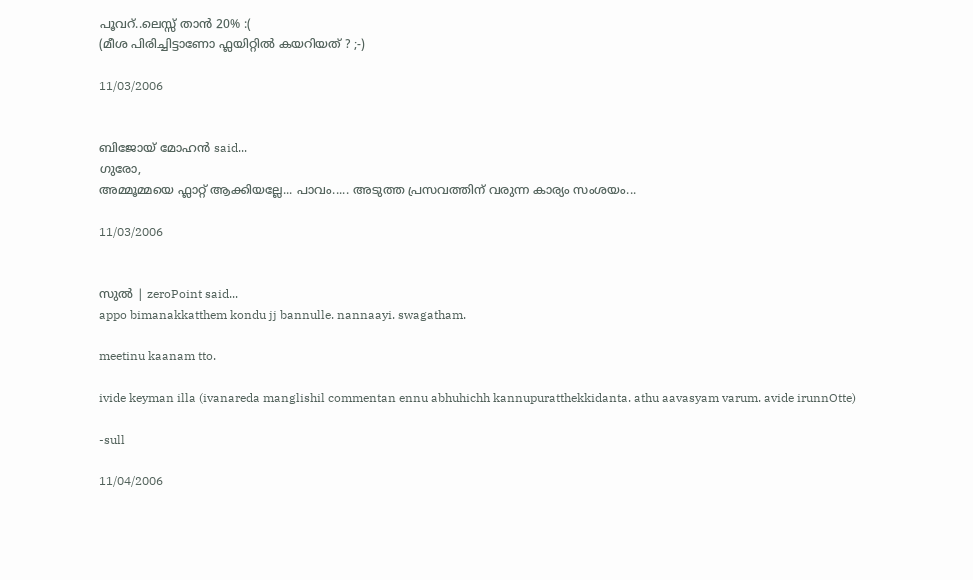പൂവറ്..ലെസ്സ് താന്‍ 20% :(
(മീശ പിരിച്ചിട്ടാണോ ഫ്ലയിറ്റില്‍ കയറിയത് ? ;-)

11/03/2006


ബിജോയ്‌ മോഹന്‍ said...
ഗുരോ,
അമ്മൂമ്മയെ ഫ്ലാറ്റ്‌ ആക്കിയല്ലേ... പാവം..... അടുത്ത പ്രസവത്തിന്‌ വരുന്ന കാര്യം സംശയം...

11/03/2006


സുല്‍ | zeroPoint said...
appo bimanakkatthem kondu jj bannulle. nannaayi. swagatham.

meetinu kaanam tto.

ivide keyman illa (ivanareda manglishil commentan ennu abhuhichh kannupuratthekkidanta. athu aavasyam varum. avide irunnOtte)

-sull

11/04/2006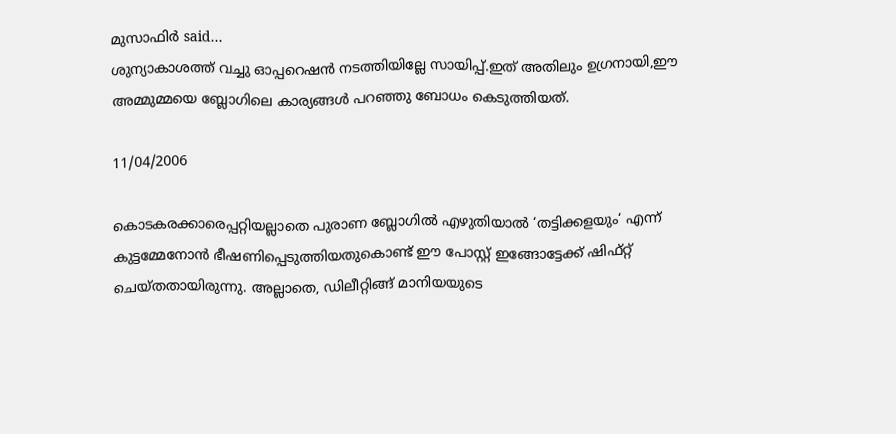മുസാഫിര്‍ said...
ശുന്യാകാശത്ത് വച്ചു ഓപ്പറെഷന്‍ നടത്തിയില്ലേ സായിപ്പ്.ഇത് അതിലും ഉഗ്രനായി,ഈ അമ്മുമ്മയെ ബ്ലോഗിലെ കാര്യങ്ങള്‍ പറഞ്ഞു ബോധം കെടുത്തിയത്.

11/04/2006

കൊടകരക്കാരെപ്പറ്റിയല്ലാതെ പുരാണ ബ്ലോഗില്‍ എഴുതിയാല്‍ ‘തട്ടിക്കളയും‘ എന്ന് കുട്ടമ്മേനോന്‍ ഭീഷണിപ്പെടുത്തിയതുകൊണ്ട് ഈ പോസ്റ്റ് ഇങ്ങോട്ടേക്ക് ഷിഫ്റ്റ് ചെയ്തതായിരുന്നു. അല്ലാതെ, ഡിലീറ്റിങ്ങ് മാനിയയുടെ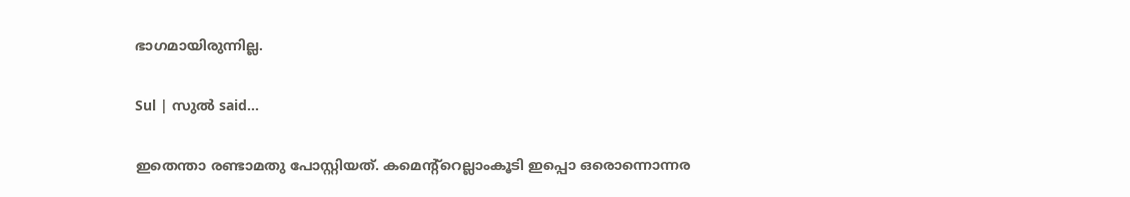ഭാഗമായിരുന്നില്ല.

Sul | സുല്‍ said...

ഇതെന്താ രണ്ടാമതു പോസ്റ്റിയത്. കമെന്റ്റെല്ലാംകൂടി ഇപ്പൊ ഒരൊന്നൊന്നര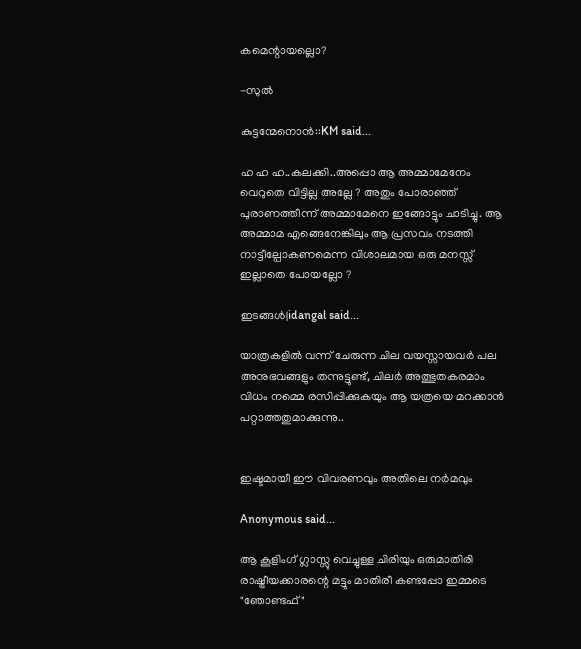കമെന്റായല്ലൊ?

-സുല്‍

കുട്ടന്മേനൊന്‍::KM said...

ഹ ഹ ഹ..കലക്കി..അപ്പൊ ആ അമ്മാമേനേം വെറുതെ വിട്ടില്ല അല്ലേ ? അതും പോരാഞ്ഞ് പുരാണത്തീന്ന് അമ്മാമേനെ ഇങ്ങോട്ടും ചാടിച്ചു. ആ അമ്മാമ എങ്ങെനേങ്കിലും ആ പ്രസവം നടത്തി നാട്ടീല്പോകണമെന്ന വിശാലമായ ഒരു മനസ്സ് ഇല്ലാതെ പോയല്ലോ ?

ഇടങ്ങള്‍|idangal said...

യാത്രകളില്‍ വന്ന് ചേരുന്ന ചില വയസ്സായവര്‍ പല അനുഭവങ്ങളും തന്നുട്ടുണ്ട്, ചിലര്‍ അത്ഭുതകരമാം വിധം നമ്മെ രസിപ്പിക്കുകയും ആ യത്രയെ മറക്കാന്‍ പറ്റാത്തതുമാക്കുന്നു..


ഇഷ്ടമായീ ഈ വിവരണവും അതിലെ നര്‍മവും

Anonymous said...

ആ കൂളിംഗ്‌ ഗ്ലാസ്സു വെച്ചുള്ള ചിരിയും ഒരുമാതിരി രാഷ്ട്രീയക്കാരന്റെ മട്ടും മാതിരീ കണ്ടപ്പോ ഇമ്മടെ "ഞോണ്ടഫ്‌"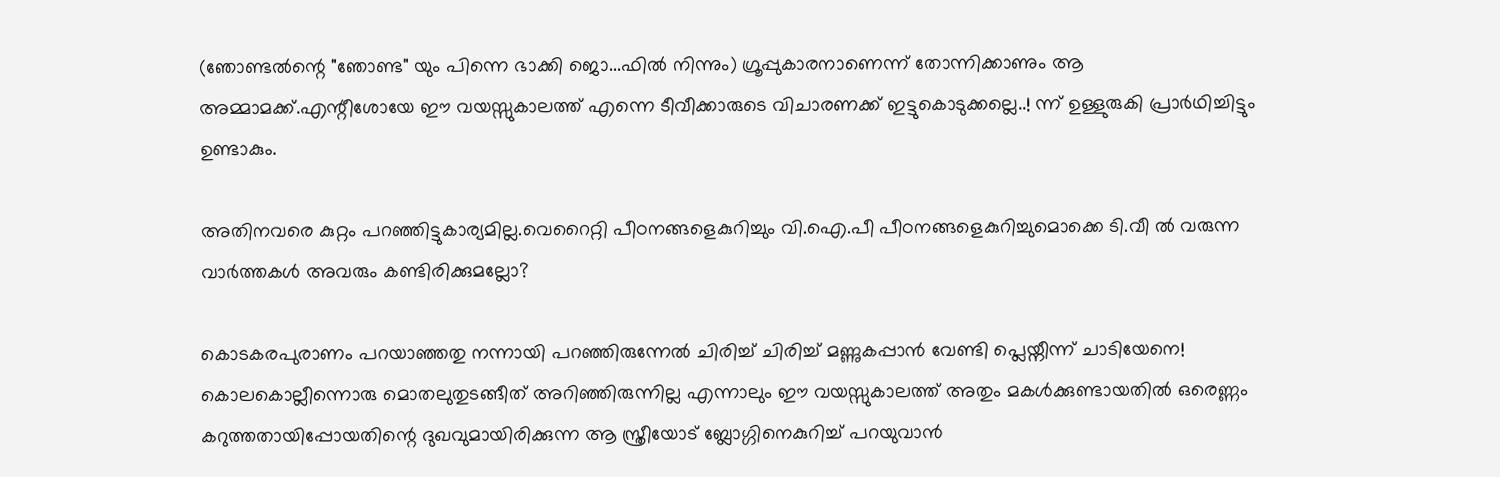(ഞോണ്ടല്‍ന്റെ "ഞോണ്ട" യും പിന്നെ ഭാക്കി ജൊ...ഫില്‍ നിന്നും) ഗ്രൂപ്പുകാരനാണെന്ന് തോന്നിക്കാണും ആ അമ്മാമക്ക്‌.എന്റീശോയേ ഈ വയസ്സുകാലത്ത്‌ എന്നെ ടീവീക്കാരുടെ വിചാരണക്ക്‌ ഇട്ടുകൊടുക്കല്ലെ..! ന്ന് ഉള്ളുരുകി പ്രാര്‍ഥിച്ചിട്ടും ഉണ്ടാകും.

അതിനവരെ കുറ്റം പറഞ്ഞിട്ടുകാര്യമില്ല.വെറൈറ്റി പീഠനങ്ങളെകുറിച്ചും വി.ഐ.പീ പീഠനങ്ങളെകുറിച്ചുമൊക്കെ ടി.വീ ല്‍ വരുന്ന വാര്‍ത്തകള്‍ അവരും കണ്ടിരിക്കുമല്ലോ?

കൊടകരപുരാണം പറയാഞ്ഞതു നന്നായി പറഞ്ഞിരുന്നേല്‍ ചിരിച്ച്‌ ചിരിച്ച്‌ മണ്ണുകപ്പാന്‍ വേണ്ടി പ്ലെയ്നീന്ന് ചാടിയേനെ!
കൊലകൊല്ലീന്നൊരു മൊതലുതുടങ്ങീത്‌ അറിഞ്ഞിരുന്നില്ല എന്നാലും ഈ വയസ്സുകാലത്ത്‌ അതും മകള്‍ക്കുണ്ടായതില്‍ ഒരെണ്ണം കറുത്തതായിപ്പോയതിന്റെ ദുഖവുമായിരിക്കുന്ന ആ സ്ത്രീയോട്‌ ബ്ലോഗ്ഗിനെകുറിച്ച്‌ പറയുവാന്‍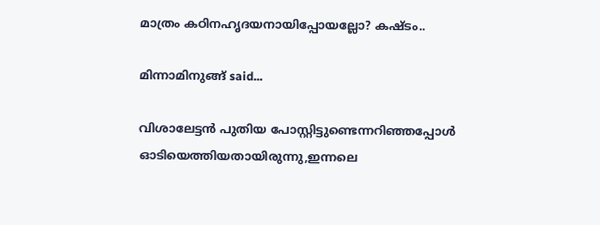മാത്രം കഠിനഹൃദയനായിപ്പോയല്ലോ? കഷ്ടം..

മിന്നാമിനുങ്ങ്‌ said...

വിശാലേട്ടന്‍ പുതിയ പോസ്റ്റിട്ടുണ്ടെന്നറിഞ്ഞപ്പോള്‍ ഓടിയെത്തിയതായിരുന്നു,ഇന്നലെ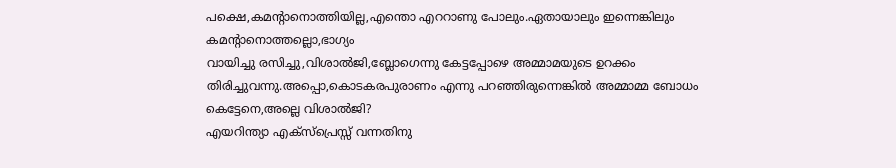പക്ഷെ,കമന്റാനൊത്തിയില്ല,എന്തൊ എററാണു പോലും.ഏതായാലും ഇന്നെങ്കിലും കമന്റാനൊത്തല്ലൊ,ഭാഗ്യം
വായിച്ചു രസിച്ചു,വിശാല്‍ജി,ബ്ലോഗെന്നു കേട്ടപ്പോഴെ അമ്മാമയുടെ ഉറക്കം തിരിച്ചുവന്നു.അപ്പൊ,കൊടകരപുരാണം എന്നു പറഞ്ഞിരുന്നെങ്കില്‍ അമ്മാമ്മ ബോധം കെട്ടേനെ,അല്ലെ വിശാല്‍ജി?
എയറിന്ത്യാ എക്സ്പ്രെസ്സ്‌ വന്നതിനു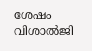ശേഷം വിശാല്‍ജി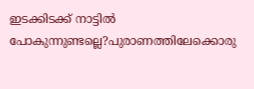ഇടക്കിടക്ക്‌ നാട്ടില്‍ പോകുന്നുണ്ടല്ലെ?പുരാണത്തിലേക്കൊരു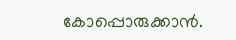കോപ്പൊരുക്കാന്‍.